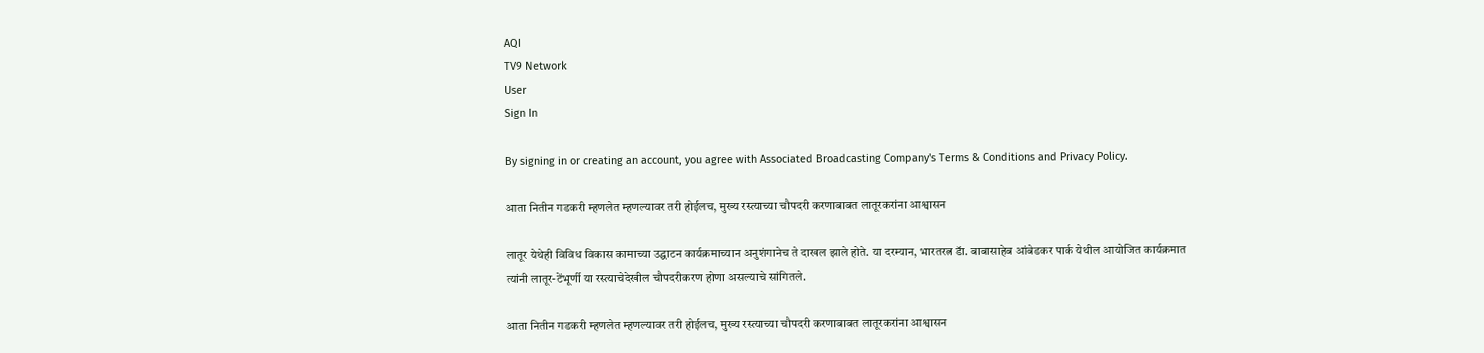AQI
TV9 Network
User
Sign In

By signing in or creating an account, you agree with Associated Broadcasting Company's Terms & Conditions and Privacy Policy.

आता नितीन गडकरी म्हणलेत म्हणल्यावर तरी होईलच, मुख्य रस्त्याच्या चौपदरी करणाबाबत लातूरकरांना आश्वासन

लातूर येथेही विविध विकास कामाच्या उद्घाटन कार्यक्रमाच्यान अनुशंगानेच ते दाखल झाले होते. या दरम्यान, भारतरत्न डॅा. बाबासाहेब आंबेडकर पार्क येथील आयोजित कार्यक्रमात त्यांनी लातूर-टेंभूर्णी या रस्त्याचेदेखील चौपदरीकरण होणा असल्याचे सांगितले.

आता नितीन गडकरी म्हणलेत म्हणल्यावर तरी होईलच, मुख्य रस्त्याच्या चौपदरी करणाबाबत लातूरकरांना आश्वासन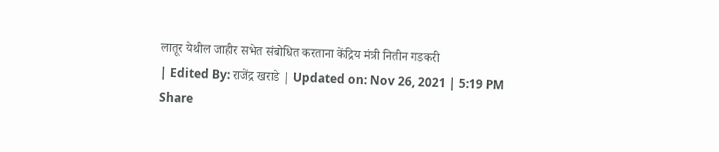लातूर येथील जाहीर सभेत संबोधित करताना केंद्रिय मंत्री नितीन गडकरी
| Edited By: राजेंद्र खराडे | Updated on: Nov 26, 2021 | 5:19 PM
Share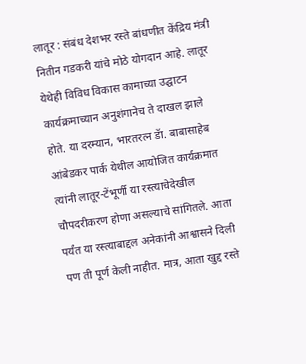लातूर : संबंध देशभर रस्ते बांधणीत केंद्रिय मंत्री नितीन गडकरी यांचे मोठे योगदान आहे. लातूर येथेही विविध विकास कामाच्या उद्घाटन कार्यक्रमाच्यान अनुशंगानेच ते दाखल झाले होते. या दरम्यान, भारतरत्न डॅा. बाबासाहेब आंबेडकर पार्क येथील आयोजित कार्यक्रमात त्यांनी लातूर-टेंभूर्णी या रस्त्याचेदेखील चौपदरीकरण होणा असल्याचे सांगितले. आता पर्यंत या रस्त्याबाद्दल अनेकांनी आश्वासने दिली पण ती पूर्ण केली नाहीत. मात्र, आता खुद्द रस्ते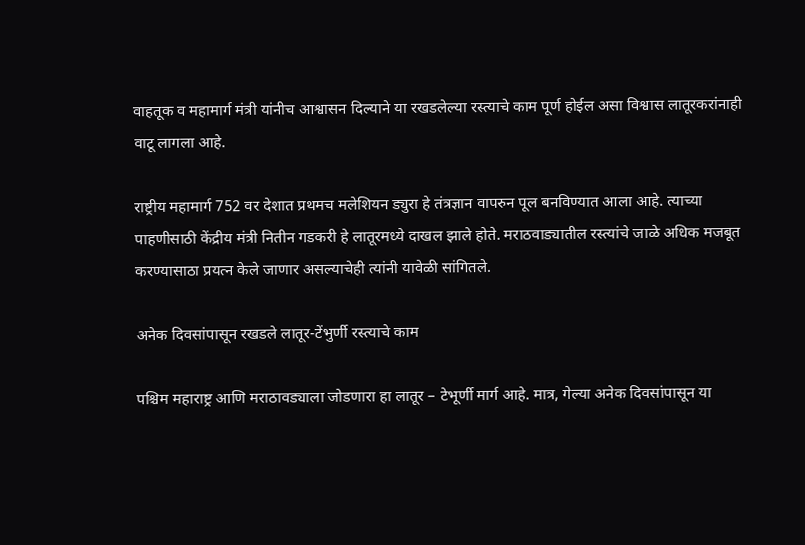वाहतूक व महामार्ग मंत्री यांनीच आश्वासन दिल्याने या रखडलेल्या रस्त्याचे काम पूर्ण होईल असा विश्वास लातूरकरांनाही वाटू लागला आहे.

राष्ट्रीय महामार्ग 752 वर देशात प्रथमच मलेशियन ड्युरा हे तंत्रज्ञान वापरुन पूल बनविण्यात आला आहे. त्याच्या पाहणीसाठी केंद्रीय मंत्री नितीन गडकरी हे लातूरमध्ये दाखल झाले होते. मराठवाड्यातील रस्त्यांचे जाळे अधिक मजबूत करण्यासाठा प्रयत्न केले जाणार असल्याचेही त्यांनी यावेळी सांगितले.

अनेक दिवसांपासून रखडले लातूर-टेंभुर्णी रस्त्याचे काम

पश्चिम महाराष्ट्र आणि मराठावड्याला जोडणारा हा लातूर – टेभूर्णी मार्ग आहे. मात्र, गेल्या अनेक दिवसांपासून या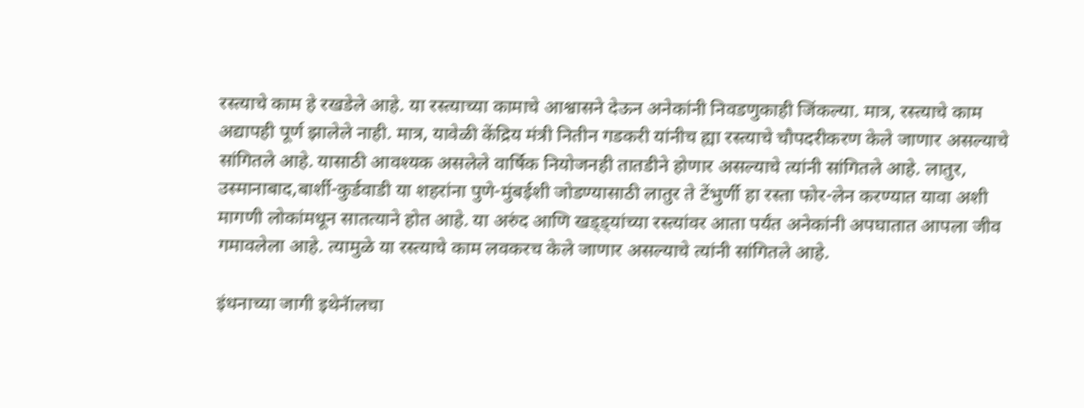रस्त्याचे काम हे रखडेले आहे. या रस्त्याच्या कामाचे आश्वासने देऊन अनेकांनी निवडणुकाही जिंकल्या. मात्र, रस्त्याचे काम अद्यापही पूर्ण झालेले नाही. मात्र, यावेळी केंद्रिय मंत्री नितीन गडकरी यांनीच ह्या रस्त्याचे चौपदरीकरण केले जाणार असल्याचे सांगितले आहे. यासाठी आवश्यक असलेले वार्षिक नियोजनही तातडीने होणार असल्याचे त्यांनी सांगितले आहे. लातुर, उस्मानाबाद,बार्शी-कुर्डवाडी या शहरांना पुणे-मुंबईशी जोडण्यासाठी लातुर ते टेंभुर्णी हा रस्ता फोर-लेन करण्यात यावा अशी मागणी लोकांमधून सातत्याने होत आहे. या अरुंद आणि खड्ड्यांच्या रस्त्यांवर आता पर्यंत अनेकांनी अपघातात आपला जीव गमावलेला आहे. त्यामुळे या रस्त्याचे काम लवकरच केले जाणार असल्याचे त्यांनी सांगितले आहे.

इंधनाच्या जागी इथेनॅालचा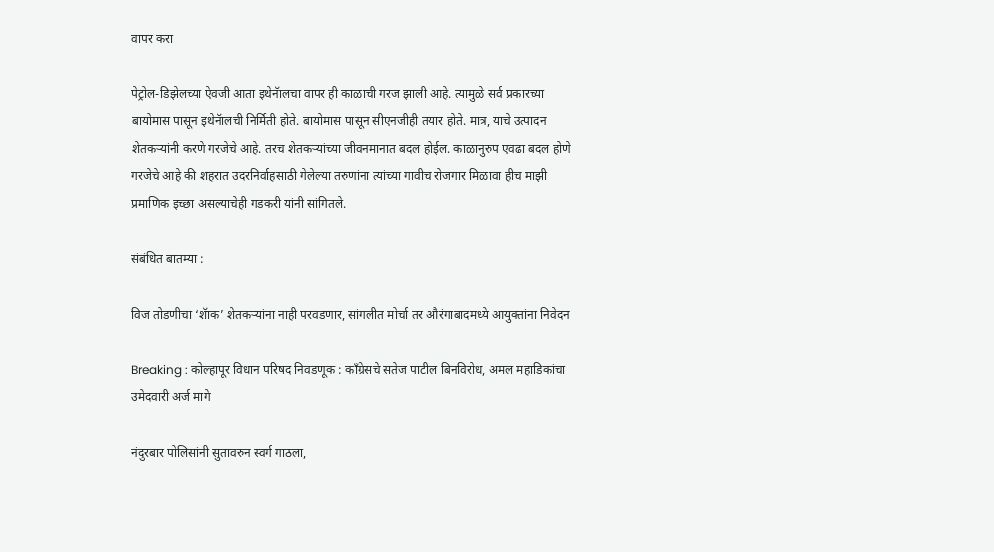वापर करा

पेट्रोल-डिझेलच्या ऐवजी आता इथेनॅालचा वापर ही काळाची गरज झाली आहे. त्यामुळे सर्व प्रकारच्या बायोमास पासून इथेनॅालची निर्मिती होते. बायोमास पासून सीएनजीही तयार होते. मात्र, याचे उत्पादन शेतकऱ्यांनी करणे गरजेचे आहे. तरच शेतकऱ्यांच्या जीवनमानात बदल होईल. काळानुरुप एवढा बदल होणे गरजेचे आहे की शहरात उदरनिर्वाहसाठी गेलेल्या तरुणांना त्यांच्या गावीच रोजगार मिळावा हीच माझी प्रमाणिक इच्छा असल्याचेही गडकरी यांनी सांगितले.

संबंधित बातम्या :

विज तोडणीचा ‘शॅाक’ शेतकऱ्यांना नाही परवडणार, सांगलीत मोर्चा तर औरंगाबादमध्ये आयुक्तांना निवेदन

Breaking : कोल्हापूर विधान परिषद निवडणूक : काँग्रेसचे सतेज पाटील बिनविरोध, अमल महाडिकांचा उमेदवारी अर्ज मागे

नंदुरबार पोलिसांनी सुतावरुन स्वर्ग गाठला,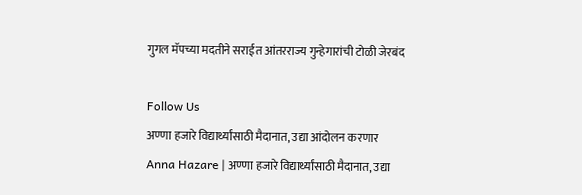गुगल मॅपच्या मदतीने सराईत आंतरराज्य गुन्हेगारांची टोळी जेरबंद

Follow Us
अण्णा हजारे विद्यार्थ्यांसाठी मैदानात, उद्या आंदोलन करणार
Anna Hazare | अण्णा हजारे विद्यार्थ्यांसाठी मैदानात, उद्या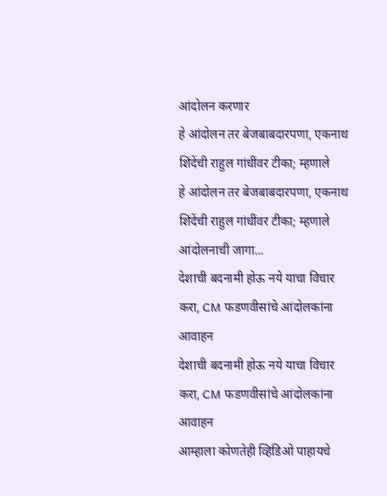आंदोलन करणार
हे आंदोलन तर बेजबाबदारपणा, एकनाथ शिंदेंची राहुल गांधींवर टीका; म्हणाले
हे आंदोलन तर बेजबाबदारपणा, एकनाथ शिंदेंची राहुल गांधींवर टीका; म्हणाले आंदोलनाची जागा...
देशाची बदनामी होऊ नये याचा विचार करा, CM फडणवीसांचे आंदोलकांना आवाहन
देशाची बदनामी होऊ नये याचा विचार करा, CM फडणवीसांचे आंदोलकांना आवाहन
आम्हाला कोणतेही व्हिडिओ पाहायचे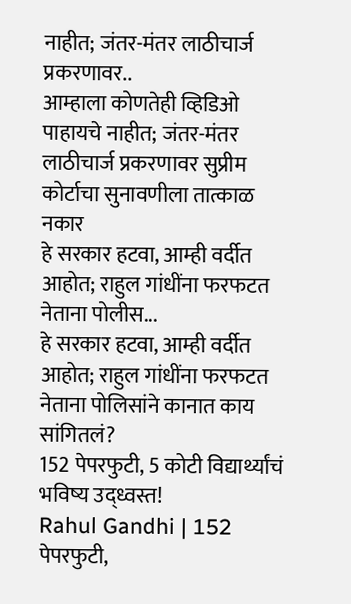नाहीत; जंतर-मंतर लाठीचार्ज प्रकरणावर..
आम्हाला कोणतेही व्हिडिओ पाहायचे नाहीत; जंतर-मंतर लाठीचार्ज प्रकरणावर सुप्रीम कोर्टाचा सुनावणीला तात्काळ नकार
हे सरकार हटवा, आम्ही वर्दीत आहोत; राहुल गांधींना फरफटत नेताना पोलीस...
हे सरकार हटवा, आम्ही वर्दीत आहोत; राहुल गांधींना फरफटत नेताना पोलिसांने कानात काय सांगितलं?
152 पेपरफुटी, 5 कोटी विद्यार्थ्यांचं भविष्य उद्ध्वस्त!
Rahul Gandhi | 152 पेपरफुटी,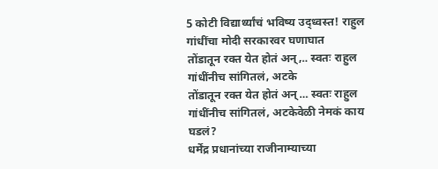5 कोटी विद्यार्थ्यांचं भविष्य उद्ध्वस्त! राहुल गांधींचा मोदी सरकारवर घणाघात
तोंडातून रक्त येत होतं अन्,.. स्वतः राहुल गांधींनीच सांगितलं, अटके
तोंडातून रक्त येत होतं अन्... स्वतः राहुल गांधींनीच सांगितलं, अटकेवेळी नेमकं काय घडलं?
धर्मेंद्र प्रधानांच्या राजीनाम्याच्या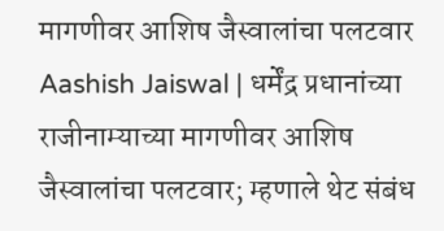मागणीवर आशिष जैस्वालांचा पलटवार
Aashish Jaiswal | धर्मेंद्र प्रधानांच्या राजीनाम्याच्या मागणीवर आशिष जैस्वालांचा पलटवार; म्हणाले थेट संबंध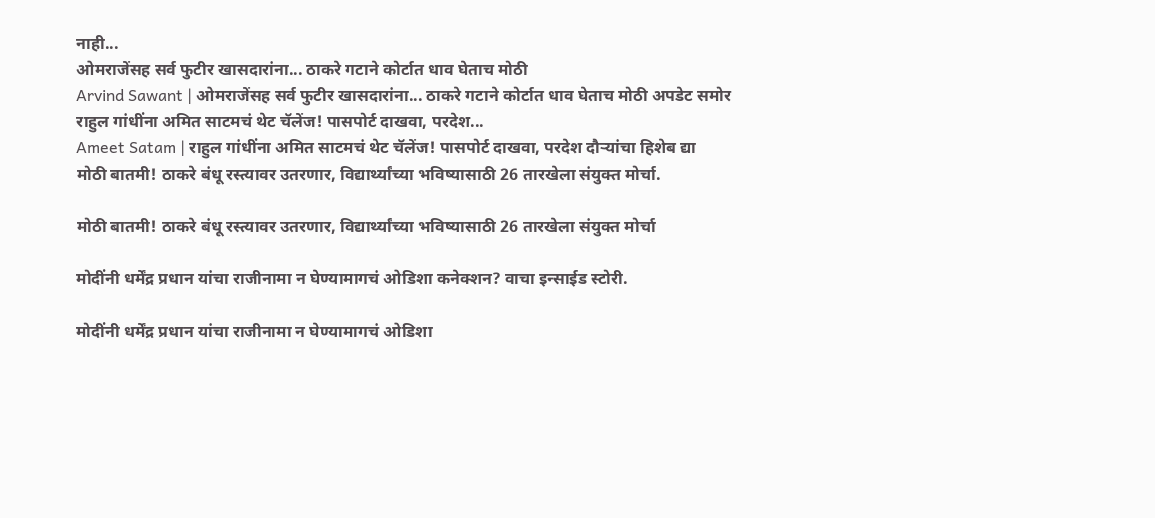नाही...
ओमराजेंसह सर्व फुटीर खासदारांना... ठाकरे गटाने कोर्टात धाव घेताच मोठी
Arvind Sawant | ओमराजेंसह सर्व फुटीर खासदारांना... ठाकरे गटाने कोर्टात धाव घेताच मोठी अपडेट समोर
राहुल गांधींना अमित साटमचं थेट चॅलेंज! पासपोर्ट दाखवा, परदेश...
Ameet Satam | राहुल गांधींना अमित साटमचं थेट चॅलेंज! पासपोर्ट दाखवा, परदेश दौऱ्यांचा हिशेब द्या
मोठी बातमी! ठाकरे बंधू रस्त्यावर उतरणार, विद्यार्थ्यांच्या भविष्यासाठी 26 तारखेला संयुक्त मोर्चा.

मोठी बातमी! ठाकरे बंधू रस्त्यावर उतरणार, विद्यार्थ्यांच्या भविष्यासाठी 26 तारखेला संयुक्त मोर्चा

मोदींनी धर्मेंद्र प्रधान यांचा राजीनामा न घेण्यामागचं ओडिशा कनेक्शन? वाचा इन्साईड स्टोरी.

मोदींनी धर्मेंद्र प्रधान यांचा राजीनामा न घेण्यामागचं ओडिशा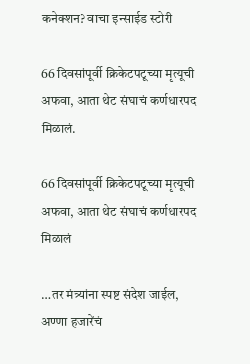कनेक्शन? वाचा इन्साईड स्टोरी

66 दिवसांपूर्वी क्रिकेटपटूच्या मृत्यूची अफवा, आता थेट संघाचं कर्णधारपद मिळालं.

66 दिवसांपूर्वी क्रिकेटपटूच्या मृत्यूची अफवा, आता थेट संघाचं कर्णधारपद मिळालं

…तर मंत्र्यांना स्पष्ट संदेश जाईल, अण्णा हजारेंचं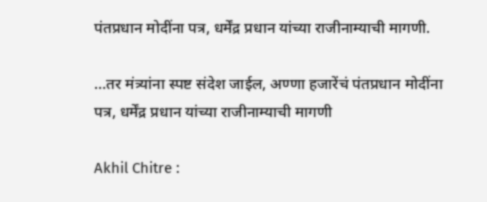पंतप्रधान मोदींना पत्र, धर्मेंद्र प्रधान यांच्या राजीनाम्याची मागणी.

…तर मंत्र्यांना स्पष्ट संदेश जाईल, अण्णा हजारेंचं पंतप्रधान मोदींना पत्र, धर्मेंद्र प्रधान यांच्या राजीनाम्याची मागणी

Akhil Chitre :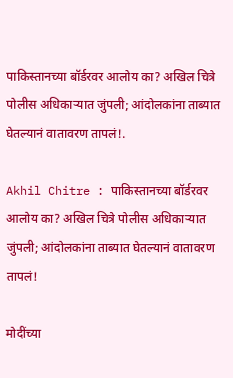पाकिस्तानच्या बॉर्डरवर आलोय का? अखिल चित्रे पोलीस अधिकाऱ्यात जुंपली; आंदोलकांना ताब्यात घेतल्यानं वातावरण तापलं!.

Akhil Chitre : पाकिस्तानच्या बॉर्डरवर आलोय का? अखिल चित्रे पोलीस अधिकाऱ्यात जुंपली; आंदोलकांना ताब्यात घेतल्यानं वातावरण तापलं!

मोदींच्या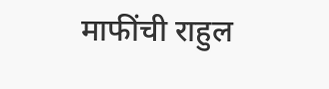माफींची राहुल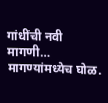गांधींची नवी मागणी… मागण्यांमध्येच घोळ.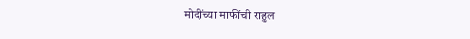मोदींच्या माफींची राहुल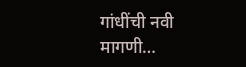गांधींची नवी मागणी…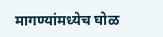मागण्यांमध्येच घोळ